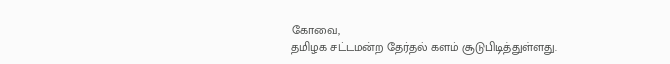கோவை,
தமிழக சட்டமன்ற தேர்தல் களம் சூடுபிடித்துள்ளது.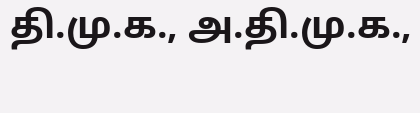தி.மு.க., அ.தி.மு.க.,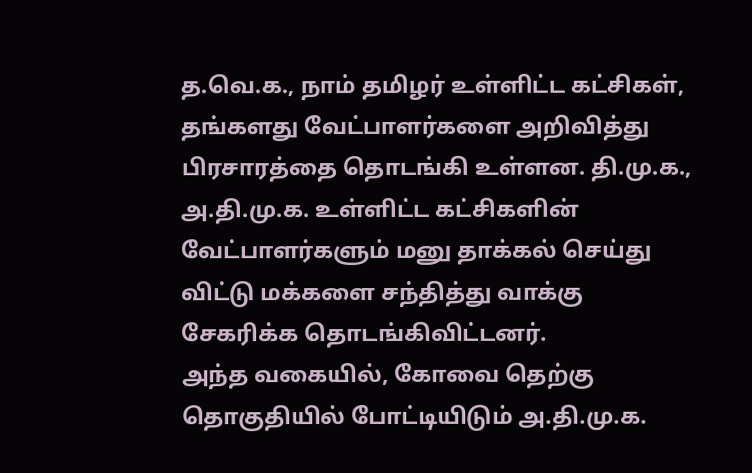த.வெ.க., நாம் தமிழர் உள்ளிட்ட கட்சிகள், தங்களது வேட்பாளர்களை அறிவித்து பிரசாரத்தை தொடங்கி உள்ளன. தி.மு.க., அ.தி.மு.க. உள்ளிட்ட கட்சிகளின் வேட்பாளர்களும் மனு தாக்கல் செய்து விட்டு மக்களை சந்தித்து வாக்கு சேகரிக்க தொடங்கிவிட்டனர்.
அந்த வகையில், கோவை தெற்கு தொகுதியில் போட்டியிடும் அ.தி.மு.க.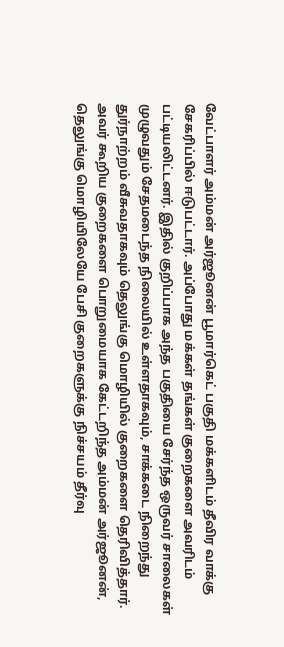வேட்பாளர் அம்மன் அர்ஜூனன் பூமார்கெட் பகுதி மக்களிடம் தீவிர வாக்கு சேகரிப்பில் ஈடுபட்டார். அப்போது மக்கள் தங்கள் குறைகளை அவரிடம் பட்டியலிட்டனர். இதில் குறிப்பாக அந்த பகுதியை சேர்ந்த ஒருவர் சாலைகள் முழுவதும் சேதமடைந்த நிலையில் உள்ளதாகவும், சாக்கடை நிறைந்து துர்நாற்றம் வீசுவதாகவும் தெலுங்கு மொழியில் குறைகளை தெரிவித்தார்.
அவர் கூறிய குறைகளை பொறுமையாக கேட்டறிந்த அம்மன் அர்ஜூனன், தெலுங்கு மொழியிலேயே பேசி குறைகளுக்கு நிச்சயம் தீர்வு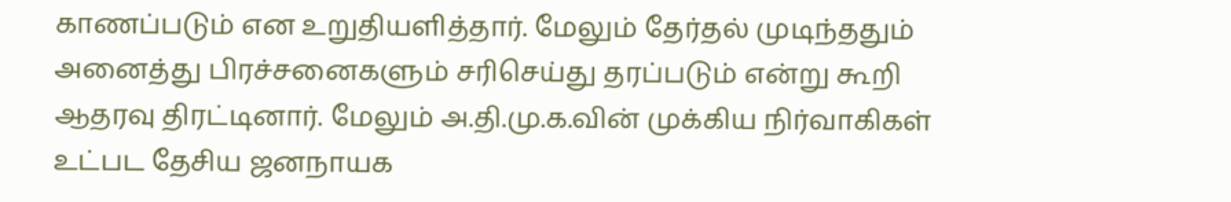காணப்படும் என உறுதியளித்தார். மேலும் தேர்தல் முடிந்ததும் அனைத்து பிரச்சனைகளும் சரிசெய்து தரப்படும் என்று கூறி ஆதரவு திரட்டினார். மேலும் அ.தி.மு.க.வின் முக்கிய நிர்வாகிகள் உட்பட தேசிய ஜனநாயக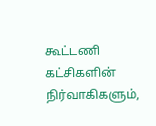கூட்டணி கட்சிகளின் நிர்வாகிகளும்,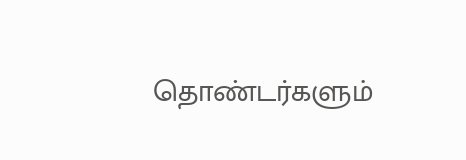தொண்டர்களும்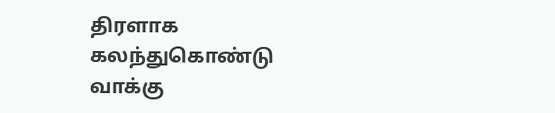திரளாக கலந்துகொண்டு வாக்கு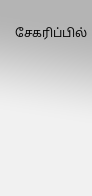சேகரிப்பில்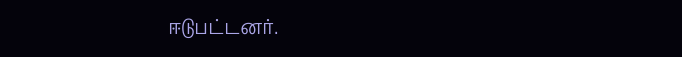ஈடுபட்டனர்.